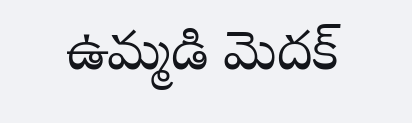ఉమ్మడి మెదక్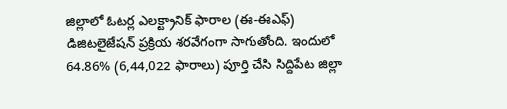జిల్లాలో ఓటర్ల ఎలక్ట్రానిక్ ఫారాల (ఈ-ఈఎఫ్) డిజిటలైజేషన్ ప్రక్రియ శరవేగంగా సాగుతోంది. ఇందులో 64.86% (6,44,022 ఫారాలు) పూర్తి చేసి సిద్దిపేట జిల్లా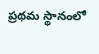ప్రథమ స్థానంలో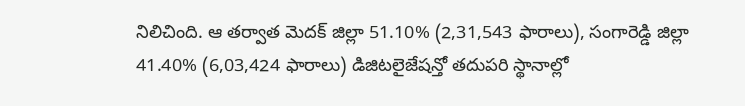నిలిచింది. ఆ తర్వాత మెదక్ జిల్లా 51.10% (2,31,543 ఫారాలు), సంగారెడ్డి జిల్లా 41.40% (6,03,424 ఫారాలు) డిజిటలైజేషన్తో తదుపరి స్థానాల్లో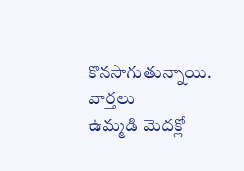కొనసాగుతున్నాయి.
వార్తలు
ఉమ్మడి మెదక్లో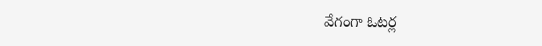వేగంగా ఓటర్ల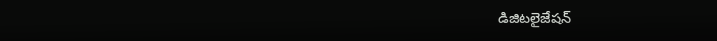డిజిటలైజేషన్